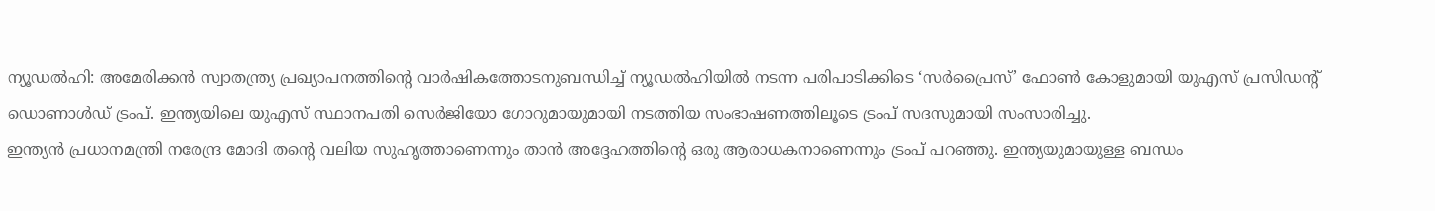ന്യൂഡൽഹി: അമേരിക്കൻ സ്വാതന്ത്ര്യ പ്രഖ്യാപനത്തിന്റെ വാർഷികത്തോടനുബന്ധിച്ച് ന്യൂഡൽഹിയിൽ നടന്ന പരിപാടിക്കിടെ ‘സർപ്രൈസ്’ ഫോൺ കോളുമായി യുഎസ് പ്രസിഡന്റ് ഡൊണാൾഡ് ട്രംപ്. ഇന്ത്യയിലെ യുഎസ് സ്ഥാനപതി സെർജിയോ ഗോറുമായുമായി നടത്തിയ സംഭാഷണത്തിലൂടെ ട്രംപ് സദസുമായി സംസാരിച്ചു.
ഇന്ത്യൻ പ്രധാനമന്ത്രി നരേന്ദ്ര മോദി തന്റെ വലിയ സുഹൃത്താണെന്നും താൻ അദ്ദേഹത്തിന്റെ ഒരു ആരാധകനാണെന്നും ട്രംപ് പറഞ്ഞു. ഇന്ത്യയുമായുള്ള ബന്ധം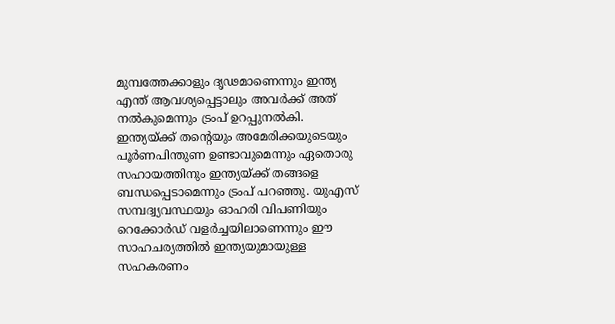മുമ്പത്തേക്കാളും ദൃഢമാണെന്നും ഇന്ത്യ എന്ത് ആവശ്യപ്പെട്ടാലും അവർക്ക് അത് നൽകുമെന്നും ട്രംപ് ഉറപ്പുനൽകി.
ഇന്ത്യയ്ക്ക് തന്റെയും അമേരിക്കയുടെയും പൂർണപിന്തുണ ഉണ്ടാവുമെന്നും ഏതൊരു സഹായത്തിനും ഇന്ത്യയ്ക്ക് തങ്ങളെ ബന്ധപ്പെടാമെന്നും ട്രംപ് പറഞ്ഞു. യുഎസ് സമ്പദ്വ്യവസ്ഥയും ഓഹരി വിപണിയും റെക്കോർഡ് വളർച്ചയിലാണെന്നും ഈ സാഹചര്യത്തിൽ ഇന്ത്യയുമായുള്ള സഹകരണം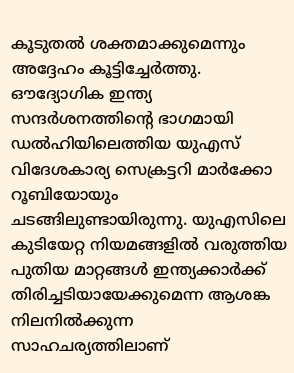കൂടുതൽ ശക്തമാക്കുമെന്നും അദ്ദേഹം കൂട്ടിച്ചേർത്തു.
ഔദ്യോഗിക ഇന്ത്യ സന്ദർശനത്തിൻ്റെ ഭാഗമായി ഡൽഹിയിലെത്തിയ യുഎസ് വിദേശകാര്യ സെക്രട്ടറി മാർക്കോ റൂബിയോയും ചടങ്ങിലുണ്ടായിരുന്നു. യുഎസിലെ കുടിയേറ്റ നിയമങ്ങളിൽ വരുത്തിയ പുതിയ മാറ്റങ്ങൾ ഇന്ത്യക്കാർക്ക് തിരിച്ചടിയായേക്കുമെന്ന ആശങ്ക നിലനിൽക്കുന്ന സാഹചര്യത്തിലാണ്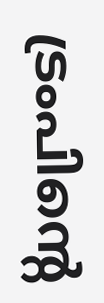ട്രംപിന്റെ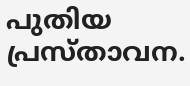പുതിയ പ്രസ്താവന.